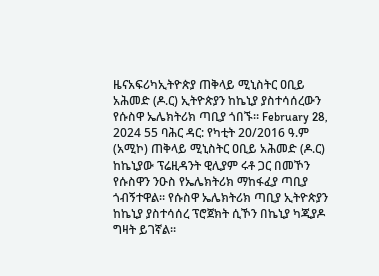ዜናአፍሪካኢትዮጵያ ጠቅላይ ሚኒስትር ዐቢይ አሕመድ (ዶ.ር) ኢትዮጵያን ከኬኒያ ያስተሳሰረውን የሱስዋ ኤሌክትሪክ ጣቢያ ጎበኙ። February 28, 2024 55 ባሕር ዳር: የካቲት 20/2016 ዓ.ም (አሚኮ) ጠቅላይ ሚኒስትር ዐቢይ አሕመድ (ዶ.ር) ከኬኒያው ፕሬዚዳንት ዊሊያም ሩቶ ጋር በመኾን የሱስዋን ንዑስ የኤሌክትሪክ ማከፋፈያ ጣቢያ ጎብኝተዋል። የሱስዋ ኤሌክትሪክ ጣቢያ ኢትዮጵያን ከኬኒያ ያስተሳሰረ ፕሮጀክት ሲኾን በኬኒያ ካጂያዶ ግዛት ይገኛል።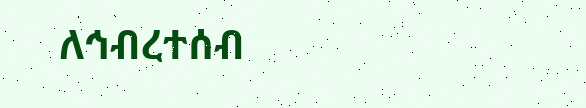ለኅብረተሰብ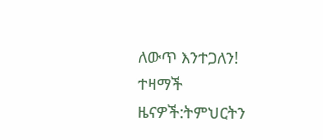ለውጥ እንተጋለን! ተዛማች ዜናዎች:ትምህርትን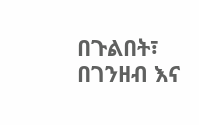በጉልበት፣ በገንዘብ እና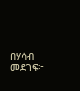በሃሳብ መደገፍ፦